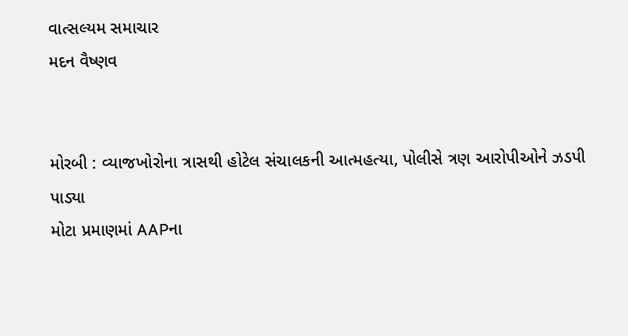વાત્સલ્યમ સમાચાર
મદન વૈષ્ણવ


મોરબી : વ્યાજખોરોના ત્રાસથી હોટેલ સંચાલકની આત્મહત્યા, પોલીસે ત્રણ આરોપીઓને ઝડપી પાડ્યા
મોટા પ્રમાણમાં AAPના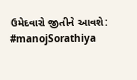ઉમેદવારો જીતીને આવશે: #manojSorathiya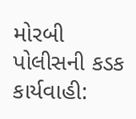મોરબી પોલીસની કડક કાર્યવાહી: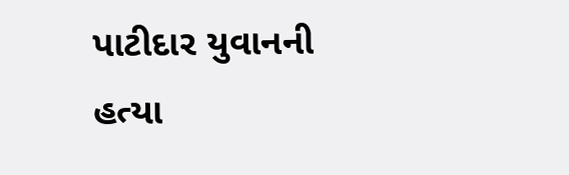પાટીદાર યુવાનની હત્યા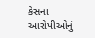કેસના આરોપીઓનું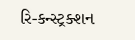રિ-કન્સ્ટ્રક્શન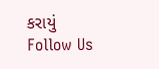કરાયું
Follow Us